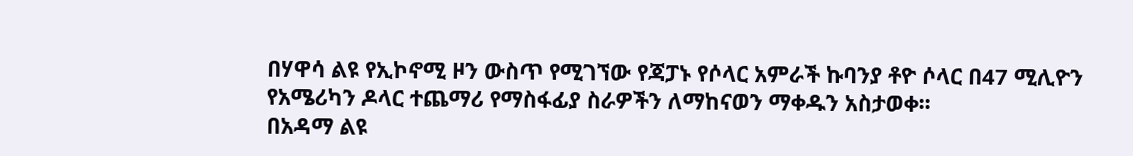በሃዋሳ ልዩ የኢኮኖሚ ዞን ውስጥ የሚገኘው የጃፓኑ የሶላር አምራች ኩባንያ ቶዮ ሶላር በ47 ሚሊዮን የአሜሪካን ዶላር ተጨማሪ የማስፋፊያ ስራዎችን ለማከናወን ማቀዱን አስታወቀ፡፡
በአዳማ ልዩ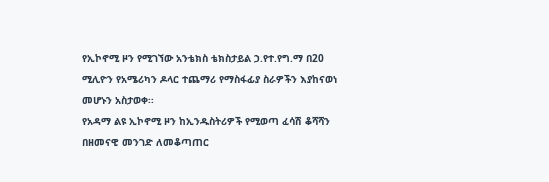የኢኮኖሚ ዞን የሚገኘው አንቴክስ ቴክስታይል ኃ.የተ.የግ.ማ በ20 ሚሊዮን የአሜሪካን ዶላር ተጨማሪ የማስፋፊያ ስራዎችን እያከናወነ መሆኑን አስታወቀ፡፡
የአዳማ ልዩ ኢኮኖሚ ዞን ከኢንዱስትሪዎች የሚወጣ ፈሳሽ ቆሻሻን በዘመናዊ መንገድ ለመቆጣጠር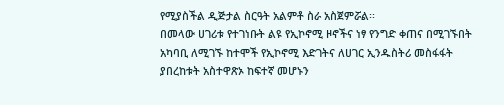የሚያስችል ዲጅታል ስርዓት አልምቶ ስራ አስጀምሯል፡፡
በመላው ሀገሪቱ የተገነቡት ልዩ የኢኮኖሚ ዞኖችና ነፃ የንግድ ቀጠና በሚገኙበት አካባቢ ለሚገኙ ከተሞች የኢኮኖሚ እድገትና ለሀገር ኢንዱስትሪ መስፋፋት ያበረከቱት አስተዋጽኦ ከፍተኛ መሆኑን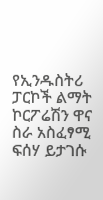የኢንዱስትሪ ፓርኮች ልማት ኮርፖሬሽን ዋና ስራ አስፈፃሚ ፍሰሃ ይታገሱ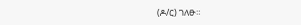(ዶ/ር) ገለፁ።